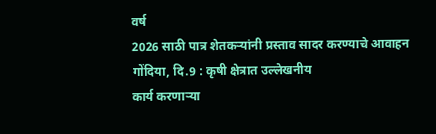वर्ष
2026 साठी पात्र शेतकऱ्यांनी प्रस्ताव सादर करण्याचे आवाहन
गोंदिया, दि.9 : कृषी क्षेत्रात उल्लेखनीय
कार्य करणाऱ्या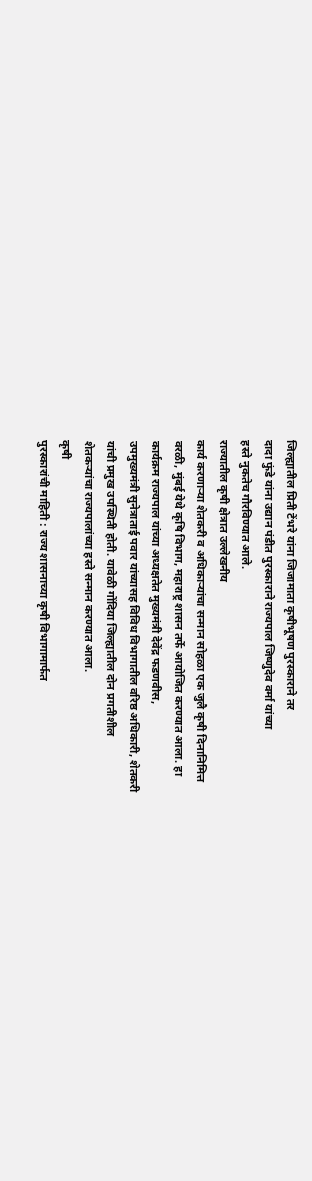जिल्ह्यातील प्रिती टेंभरे यांना जिजामाता कृषीभूषण पुरस्काराने तर
दादा फुंडे यांना उद्यान पंडीत पुरस्काराने राज्यपाल जिष्णुदेव वर्मा यांच्या
हस्ते नुकतेच गौरविण्यात आले.
राज्यातील कृषी क्षेत्रात उल्लेखनीय
कार्य करणाऱ्या शेतकरी व अधिकाऱ्यांचा सन्मान सोहळा एक जुलै कृषी दिनानिमित्त
वरळी, मुंबई येथे कृषि विभाग, महाराष्ट्र शासन तर्फे आयोजित करण्यात आला. हा
कार्यक्रम राज्यपाल यांच्या अध्यक्षतेत मुख्यमंत्री देवेंद्र फडणवीस,
उपमुख्यमंत्री सुनेत्राताई पवार यांच्यासह विविध विभागातील वरिष्ठ अधिकारी, शेतकरी
यांची प्रमुख उपस्थिती होती. यावेळी गोंदिया जिल्ह्यातील दोन प्रगतीशील
शेतकऱ्यांचा राज्यपालांच्या हस्ते सन्मान करण्यात आला.
कृषी
पुरस्कारांची माहिती : राज्य शासनाच्या कृषी विभागामार्फत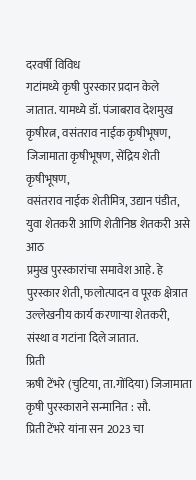दरवर्षी विविध
गटांमध्ये कृषी पुरस्कार प्रदान केले जातात. यामध्ये डॉ. पंजाबराव देशमुख
कृषीरत्न, वसंतराव नाईक कृषीभूषण, जिजामाता कृषीभूषण, सेंद्रिय शेती कृषीभूषण,
वसंतराव नाईक शेतीमित्र, उद्यान पंडीत, युवा शेतकरी आणि शेतीनिष्ठ शेतकरी असे आठ
प्रमुख पुरस्कारांचा समावेश आहे. हे पुरस्कार शेती, फलोत्पादन व पूरक क्षेत्रात
उल्लेखनीय कार्य करणाऱ्या शेतकरी, संस्था व गटांना दिले जातात.
प्रिती
ऋषी टेंभरे (चुटिया, ता.गोंदिया) जिजामाता कृषी पुरस्काराने सन्मानित : सौ.
प्रिती टेंभरे यांना सन 2023 चा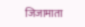जिजामाता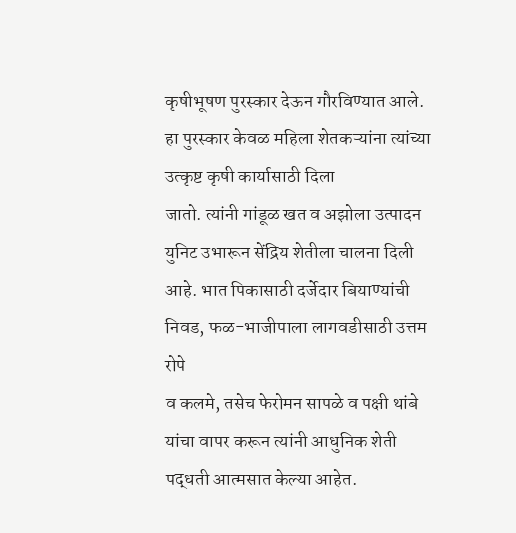कृषीभूषण पुरस्कार देऊन गौरविण्यात आले.
हा पुरस्कार केवळ महिला शेतकऱ्यांना त्यांच्या उत्कृष्ट कृषी कार्यासाठी दिला
जातो. त्यांनी गांडूळ खत व अझोला उत्पादन युनिट उभारून सेंद्रिय शेतीला चालना दिली
आहे. भात पिकासाठी दर्जेदार बियाण्यांची निवड, फळ-भाजीपाला लागवडीसाठी उत्तम रोपे
व कलमे, तसेच फेरोमन सापळे व पक्षी थांबे यांचा वापर करून त्यांनी आधुनिक शेती
पद्धती आत्मसात केल्या आहेत.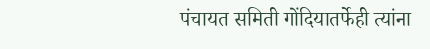पंचायत समिती गोंदियातर्फेही त्यांना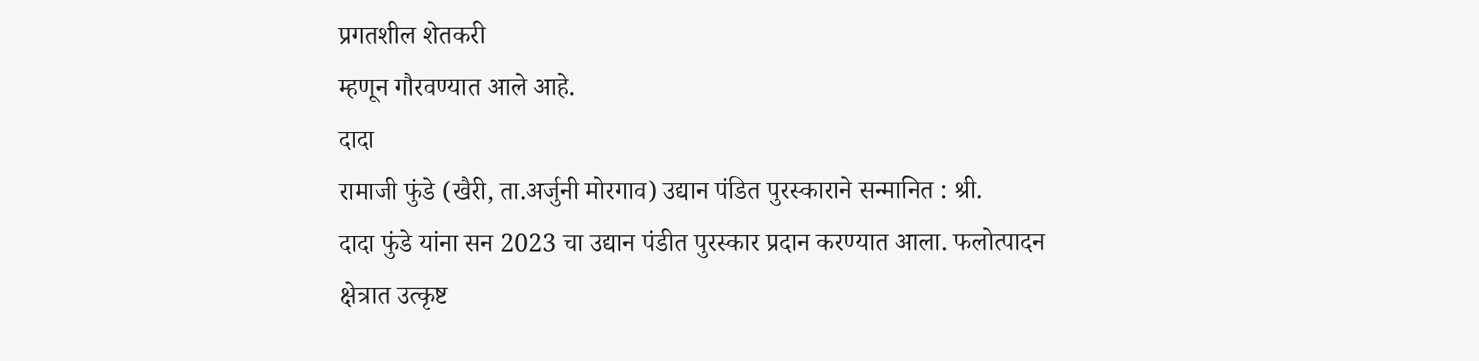प्रगतशील शेतकरी
म्हणून गौरवण्यात आले आहे.
दादा
रामाजी फुंडे (खैरी, ता.अर्जुनी मोरगाव) उद्यान पंडित पुरस्काराने सन्मानित : श्री.
दादा फुंडे यांना सन 2023 चा उद्यान पंडीत पुरस्कार प्रदान करण्यात आला. फलोत्पादन
क्षेत्रात उत्कृष्ट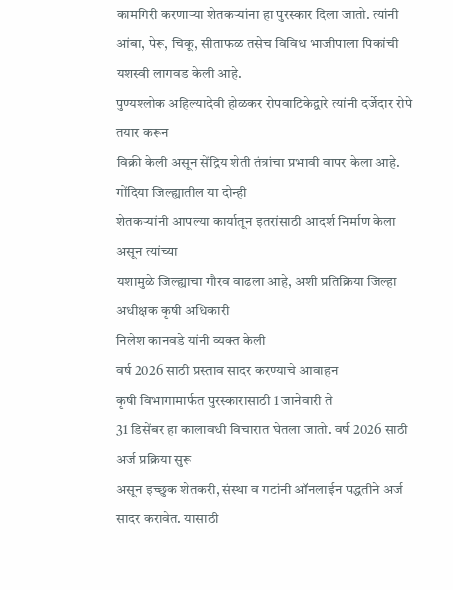कामगिरी करणाऱ्या शेतकऱ्यांना हा पुरस्कार दिला जातो. त्यांनी
आंबा, पेरू, चिकू, सीताफळ तसेच विविध भाजीपाला पिकांची यशस्वी लागवड केली आहे.
पुण्यश्लोक अहिल्यादेवी होळकर रोपवाटिकेद्वारे त्यांनी दर्जेदार रोपे तयार करून
विक्री केली असून सेंद्रिय शेती तंत्रांचा प्रभावी वापर केला आहे.
गोंदिया जिल्ह्यातील या दोन्ही
शेतकऱ्यांनी आपल्या कार्यातून इतरांसाठी आदर्श निर्माण केला असून त्यांच्या
यशामुळे जिल्ह्याचा गौरव वाढला आहे, अशी प्रतिक्रिया जिल्हा अधीक्षक कृषी अधिकारी
निलेश कानवडे यांनी व्यक्त केली
वर्ष 2026 साठी प्रस्ताव सादर करण्याचे आवाहन
कृषी विभागामार्फत पुरस्कारासाठी 1 जानेवारी ते
31 डिसेंबर हा कालावधी विचारात घेतला जातो. वर्ष 2026 साठी अर्ज प्रक्रिया सुरू
असून इच्छुक शेतकरी, संस्था व गटांनी ऑनलाईन पद्धतीने अर्ज सादर करावेत. यासाठी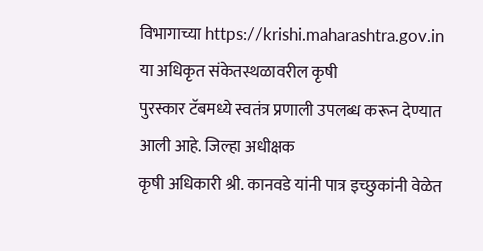विभागाच्या https://krishi.maharashtra.gov.in या अधिकृत संकेतस्थळावरील कृषी
पुरस्कार टॅबमध्ये स्वतंत्र प्रणाली उपलब्ध करून देण्यात आली आहे. जिल्हा अधीक्षक
कृषी अधिकारी श्री. कानवडे यांनी पात्र इच्छुकांनी वेळेत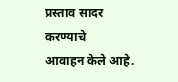प्रस्ताव सादर करण्याचे
आवाहन केले आहे.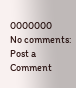0000000
No comments:
Post a Comment